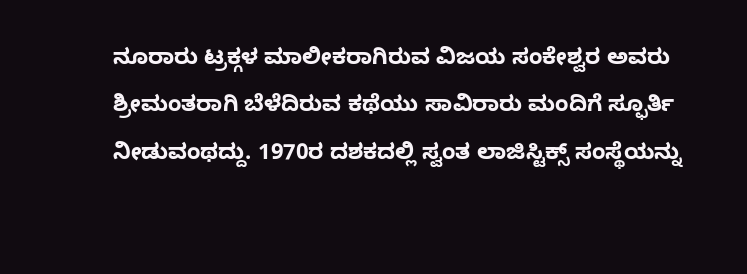ನೂರಾರು ಟ್ರಕ್ಗಳ ಮಾಲೀಕರಾಗಿರುವ ವಿಜಯ ಸಂಕೇಶ್ವರ ಅವರು ಶ್ರೀಮಂತರಾಗಿ ಬೆಳೆದಿರುವ ಕಥೆಯು ಸಾವಿರಾರು ಮಂದಿಗೆ ಸ್ಫೂರ್ತಿ ನೀಡುವಂಥದ್ದು. 1970ರ ದಶಕದಲ್ಲಿ ಸ್ವಂತ ಲಾಜಿಸ್ಟಿಕ್ಸ್ ಸಂಸ್ಥೆಯನ್ನು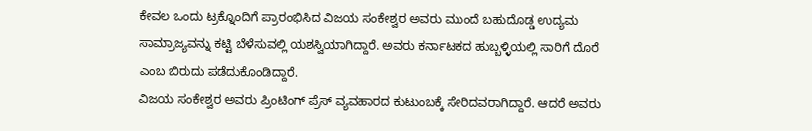ಕೇವಲ ಒಂದು ಟ್ರಕ್ನೊಂದಿಗೆ ಪ್ರಾರಂಭಿಸಿದ ವಿಜಯ ಸಂಕೇಶ್ವರ ಅವರು ಮುಂದೆ ಬಹುದೊಡ್ಡ ಉದ್ಯಮ ಸಾಮ್ರಾಜ್ಯವನ್ನು ಕಟ್ಟಿ ಬೆಳೆಸುವಲ್ಲಿ ಯಶಸ್ವಿಯಾಗಿದ್ದಾರೆ. ಅವರು ಕರ್ನಾಟಕದ ಹುಬ್ಬಳ್ಳಿಯಲ್ಲಿ ಸಾರಿಗೆ ದೊರೆ ಎಂಬ ಬಿರುದು ಪಡೆದುಕೊಂಡಿದ್ದಾರೆ.
ವಿಜಯ ಸಂಕೇಶ್ವರ ಅವರು ಪ್ರಿಂಟಿಂಗ್ ಪ್ರೆಸ್ ವ್ಯವಹಾರದ ಕುಟುಂಬಕ್ಕೆ ಸೇರಿದವರಾಗಿದ್ದಾರೆ. ಆದರೆ ಅವರು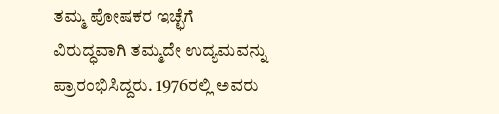ತಮ್ಮ ಪೋಷಕರ ಇಚ್ಛೆಗೆ ವಿರುದ್ಧವಾಗಿ ತಮ್ಮದೇ ಉದ್ಯಮವನ್ನು ಪ್ರಾರಂಭಿಸಿದ್ದರು. 1976ರಲ್ಲಿ ಅವರು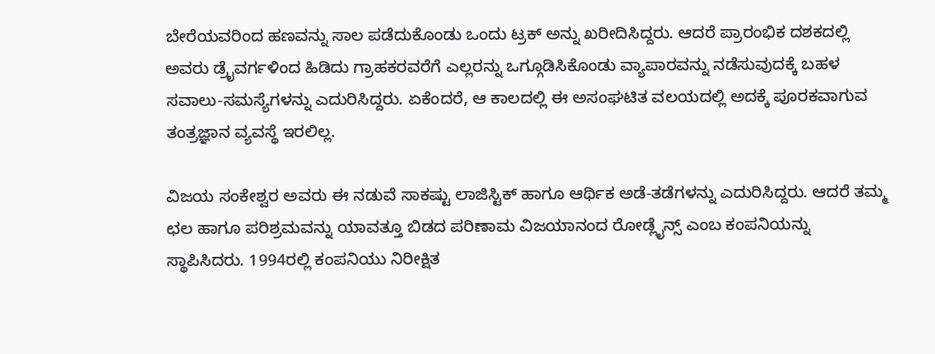ಬೇರೆಯವರಿಂದ ಹಣವನ್ನು ಸಾಲ ಪಡೆದುಕೊಂಡು ಒಂದು ಟ್ರಕ್ ಅನ್ನು ಖರೀದಿಸಿದ್ದರು. ಆದರೆ ಪ್ರಾರಂಭಿಕ ದಶಕದಲ್ಲಿ ಅವರು ಡ್ರೈವರ್ಗಳಿಂದ ಹಿಡಿದು ಗ್ರಾಹಕರವರೆಗೆ ಎಲ್ಲರನ್ನು ಒಗ್ಗೂಡಿಸಿಕೊಂಡು ವ್ಯಾಪಾರವನ್ನು ನಡೆಸುವುದಕ್ಕೆ ಬಹಳ ಸವಾಲು-ಸಮಸ್ಯೆಗಳನ್ನು ಎದುರಿಸಿದ್ದರು. ಏಕೆಂದರೆ, ಆ ಕಾಲದಲ್ಲಿ ಈ ಅಸಂಘಟಿತ ವಲಯದಲ್ಲಿ ಅದಕ್ಕೆ ಪೂರಕವಾಗುವ ತಂತ್ರಜ್ಞಾನ ವ್ಯವಸ್ಥೆ ಇರಲಿಲ್ಲ.

ವಿಜಯ ಸಂಕೇಶ್ವರ ಅವರು ಈ ನಡುವೆ ಸಾಕಷ್ಟು ಲಾಜಿಸ್ಟಿಕ್ ಹಾಗೂ ಆರ್ಥಿಕ ಅಡೆ-ತಡೆಗಳನ್ನು ಎದುರಿಸಿದ್ದರು. ಆದರೆ ತಮ್ಮ ಛಲ ಹಾಗೂ ಪರಿಶ್ರಮವನ್ನು ಯಾವತ್ತೂ ಬಿಡದ ಪರಿಣಾಮ ವಿಜಯಾನಂದ ರೋಡ್ಲೈನ್ಸ್ ಎಂಬ ಕಂಪನಿಯನ್ನು ಸ್ಥಾಪಿಸಿದರು. 1994ರಲ್ಲಿ ಕಂಪನಿಯು ನಿರೀಕ್ಷಿತ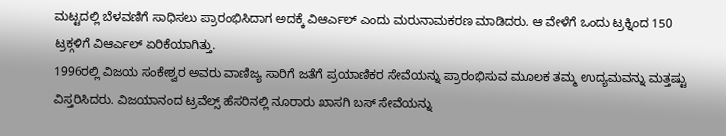ಮಟ್ಟದಲ್ಲಿ ಬೆಳವಣಿಗೆ ಸಾಧಿಸಲು ಪ್ರಾರಂಭಿಸಿದಾಗ ಅದಕ್ಕೆ ವಿಆರ್ಎಲ್ ಎಂದು ಮರುನಾಮಕರಣ ಮಾಡಿದರು. ಆ ವೇಳೆಗೆ ಒಂದು ಟ್ರಕ್ನಿಂದ 150 ಟ್ರಕ್ಗಳಿಗೆ ವಿಆರ್ಎಲ್ ಏರಿಕೆಯಾಗಿತ್ತು.
1996ರಲ್ಲಿ ವಿಜಯ ಸಂಕೇಶ್ವರ ಅವರು ವಾಣಿಜ್ಯ ಸಾರಿಗೆ ಜತೆಗೆ ಪ್ರಯಾಣಿಕರ ಸೇವೆಯನ್ನು ಪ್ರಾರಂಭಿಸುವ ಮೂಲಕ ತಮ್ಮ ಉದ್ಯಮವನ್ನು ಮತ್ತಷ್ಟು ವಿಸ್ತರಿಸಿದರು. ವಿಜಯಾನಂದ ಟ್ರವೆಲ್ಸ್ ಹೆಸರಿನಲ್ಲಿ ನೂರಾರು ಖಾಸಗಿ ಬಸ್ ಸೇವೆಯನ್ನು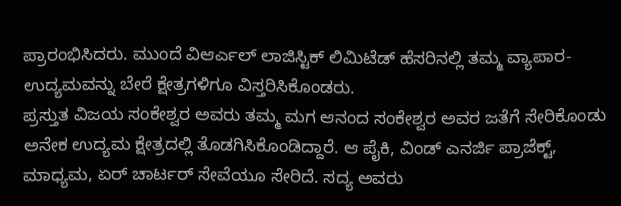ಪ್ರಾರಂಭಿಸಿದರು. ಮುಂದೆ ವಿಆರ್ಎಲ್ ಲಾಜಿಸ್ಟಿಕ್ ಲಿಮಿಟೆಡ್ ಹೆಸರಿನಲ್ಲಿ ತಮ್ಮ ವ್ಯಾಪಾರ- ಉದ್ಯಮವನ್ನು ಬೇರೆ ಕ್ಷೇತ್ರಗಳಿಗೂ ವಿಸ್ತರಿಸಿಕೊಂಡರು.
ಪ್ರಸ್ತುತ ವಿಜಯ ಸಂಕೇಶ್ವರ ಅವರು ತಮ್ಮ ಮಗ ಆನಂದ ಸಂಕೇಶ್ವರ ಅವರ ಜತೆಗೆ ಸೇರಿಕೊಂಡು ಅನೇಕ ಉದ್ಯಮ ಕ್ಷೇತ್ರದಲ್ಲಿ ತೊಡಗಿಸಿಕೊಂಡಿದ್ದಾರೆ. ಆ ಪೈಕಿ, ವಿಂಡ್ ಎನರ್ಜಿ ಪ್ರಾಜೆಕ್ಟ್, ಮಾಧ್ಯಮ, ಏರ್ ಚಾರ್ಟರ್ ಸೇವೆಯೂ ಸೇರಿದೆ. ಸದ್ಯ ಅವರು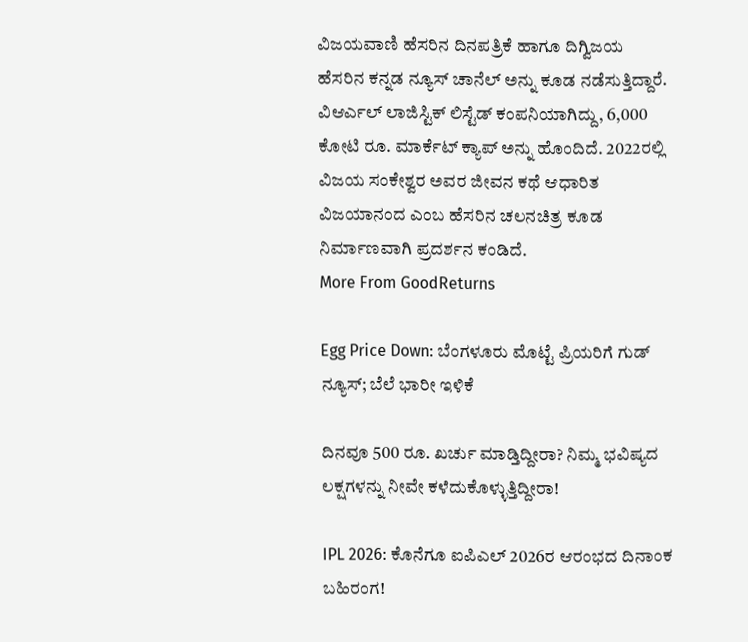ವಿಜಯವಾಣಿ ಹೆಸರಿನ ದಿನಪತ್ರಿಕೆ ಹಾಗೂ ದಿಗ್ವಿಜಯ ಹೆಸರಿನ ಕನ್ನಡ ನ್ಯೂಸ್ ಚಾನೆಲ್ ಅನ್ನು ಕೂಡ ನಡೆಸುತ್ತಿದ್ದಾರೆ. ವಿಆರ್ಎಲ್ ಲಾಜಿಸ್ಟಿಕ್ ಲಿಸ್ಟೆಡ್ ಕಂಪನಿಯಾಗಿದ್ದು, 6,000 ಕೋಟಿ ರೂ. ಮಾರ್ಕೆಟ್ ಕ್ಯಾಪ್ ಅನ್ನು ಹೊಂದಿದೆ. 2022ರಲ್ಲಿ ವಿಜಯ ಸಂಕೇಶ್ವರ ಅವರ ಜೀವನ ಕಥೆ ಆಧಾರಿತ ವಿಜಯಾನಂದ ಎಂಬ ಹೆಸರಿನ ಚಲನಚಿತ್ರ ಕೂಡ ನಿರ್ಮಾಣವಾಗಿ ಪ್ರದರ್ಶನ ಕಂಡಿದೆ.
More From GoodReturns

Egg Price Down: ಬೆಂಗಳೂರು ಮೊಟ್ಟೆ ಪ್ರಿಯರಿಗೆ ಗುಡ್ ನ್ಯೂಸ್; ಬೆಲೆ ಭಾರೀ ಇಳಿಕೆ

ದಿನವೂ 500 ರೂ. ಖರ್ಚು ಮಾಡ್ತಿದ್ದೀರಾ? ನಿಮ್ಮ ಭವಿಷ್ಯದ ಲಕ್ಷಗಳನ್ನು ನೀವೇ ಕಳೆದುಕೊಳ್ಳುತ್ತಿದ್ದೀರಾ!

IPL 2026: ಕೊನೆಗೂ ಐಪಿಎಲ್ 2026ರ ಆರಂಭದ ದಿನಾಂಕ ಬಹಿರಂಗ!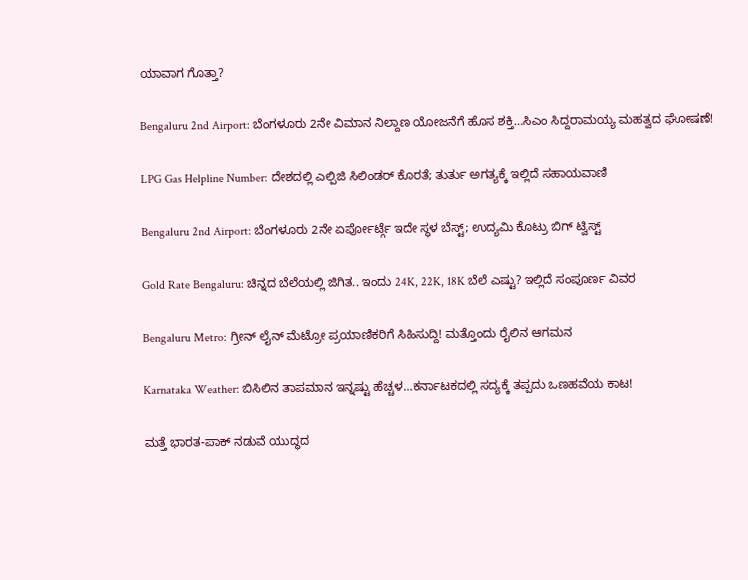ಯಾವಾಗ ಗೊತ್ತಾ?

Bengaluru 2nd Airport: ಬೆಂಗಳೂರು 2ನೇ ವಿಮಾನ ನಿಲ್ದಾಣ ಯೋಜನೆಗೆ ಹೊಸ ಶಕ್ತಿ…ಸಿಎಂ ಸಿದ್ದರಾಮಯ್ಯ ಮಹತ್ವದ ಘೋಷಣೆ!

LPG Gas Helpline Number: ದೇಶದಲ್ಲಿ ಎಲ್ಪಿಜಿ ಸಿಲಿಂಡರ್ ಕೊರತೆ; ತುರ್ತು ಅಗತ್ಯಕ್ಕೆ ಇಲ್ಲಿದೆ ಸಹಾಯವಾಣಿ

Bengaluru 2nd Airport: ಬೆಂಗಳೂರು 2ನೇ ಏರ್ಪೋರ್ಟ್ಗೆ ಇದೇ ಸ್ಥಳ ಬೆಸ್ಟ್; ಉದ್ಯಮಿ ಕೊಟ್ರು ಬಿಗ್ ಟ್ವಿಸ್ಟ್

Gold Rate Bengaluru: ಚಿನ್ನದ ಬೆಲೆಯಲ್ಲಿ ಜಿಗಿತ.. ಇಂದು 24K, 22K, 18K ಬೆಲೆ ಎಷ್ಟು? ಇಲ್ಲಿದೆ ಸಂಪೂರ್ಣ ವಿವರ

Bengaluru Metro: ಗ್ರೀನ್ ಲೈನ್ ಮೆಟ್ರೋ ಪ್ರಯಾಣಿಕರಿಗೆ ಸಿಹಿಸುದ್ದಿ! ಮತ್ತೊಂದು ರೈಲಿನ ಆಗಮನ

Karnataka Weather: ಬಿಸಿಲಿನ ತಾಪಮಾನ ಇನ್ನಷ್ಟು ಹೆಚ್ಚಳ…ಕರ್ನಾಟಕದಲ್ಲಿ ಸದ್ಯಕ್ಕೆ ತಪ್ಪದು ಒಣಹವೆಯ ಕಾಟ!

ಮತ್ತೆ ಭಾರತ-ಪಾಕ್ ನಡುವೆ ಯುದ್ಧದ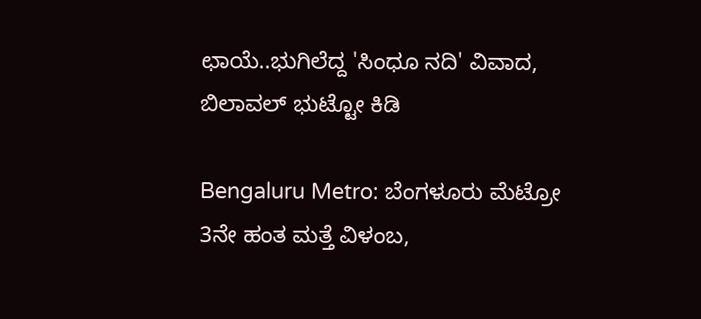ಛಾಯೆ..ಭುಗಿಲೆದ್ದ 'ಸಿಂಧೂ ನದಿ' ವಿವಾದ, ಬಿಲಾವಲ್ ಭುಟ್ಟೋ ಕಿಡಿ

Bengaluru Metro: ಬೆಂಗಳೂರು ಮೆಟ್ರೋ 3ನೇ ಹಂತ ಮತ್ತೆ ವಿಳಂಬ,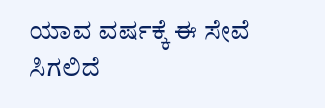ಯಾವ ವರ್ಷಕ್ಕೆ ಈ ಸೇವೆ ಸಿಗಲಿದೆ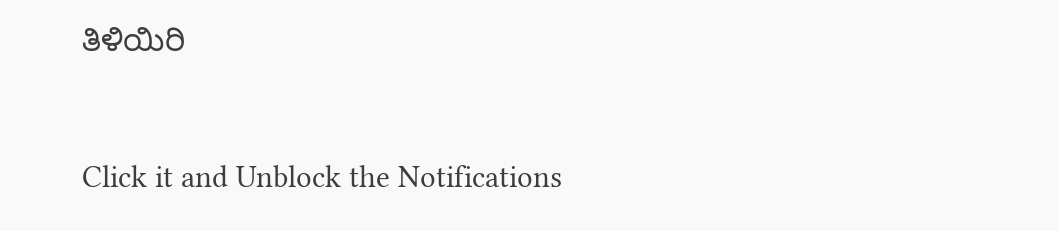ತಿಳಿಯಿರಿ



Click it and Unblock the Notifications